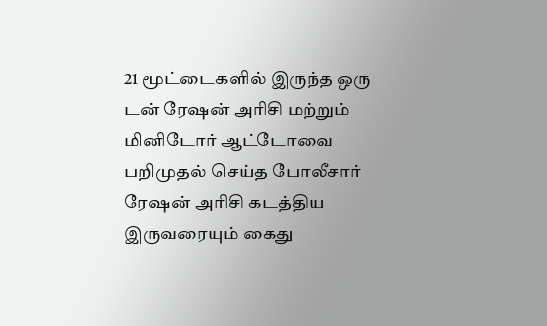21 மூட்டைகளில் இருந்த ஒரு டன் ரேஷன் அரிசி மற்றும் மினிடோர் ஆட்டோவை பறிமுதல் செய்த போலீசார் ரேஷன் அரிசி கடத்திய இருவரையும் கைது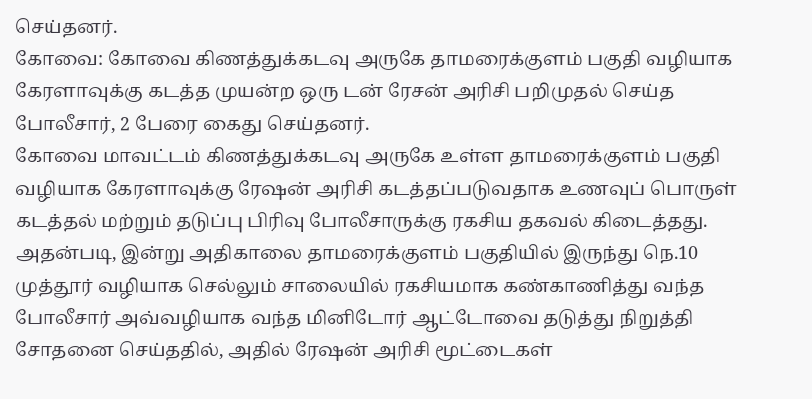செய்தனர்.
கோவை: கோவை கிணத்துக்கடவு அருகே தாமரைக்குளம் பகுதி வழியாக கேரளாவுக்கு கடத்த முயன்ற ஒரு டன் ரேசன் அரிசி பறிமுதல் செய்த போலீசார், 2 பேரை கைது செய்தனர்.
கோவை மாவட்டம் கிணத்துக்கடவு அருகே உள்ள தாமரைக்குளம் பகுதி வழியாக கேரளாவுக்கு ரேஷன் அரிசி கடத்தப்படுவதாக உணவுப் பொருள் கடத்தல் மற்றும் தடுப்பு பிரிவு போலீசாருக்கு ரகசிய தகவல் கிடைத்தது.
அதன்படி, இன்று அதிகாலை தாமரைக்குளம் பகுதியில் இருந்து நெ.10 முத்தூர் வழியாக செல்லும் சாலையில் ரகசியமாக கண்காணித்து வந்த போலீசார் அவ்வழியாக வந்த மினிடோர் ஆட்டோவை தடுத்து நிறுத்தி சோதனை செய்ததில், அதில் ரேஷன் அரிசி மூட்டைகள்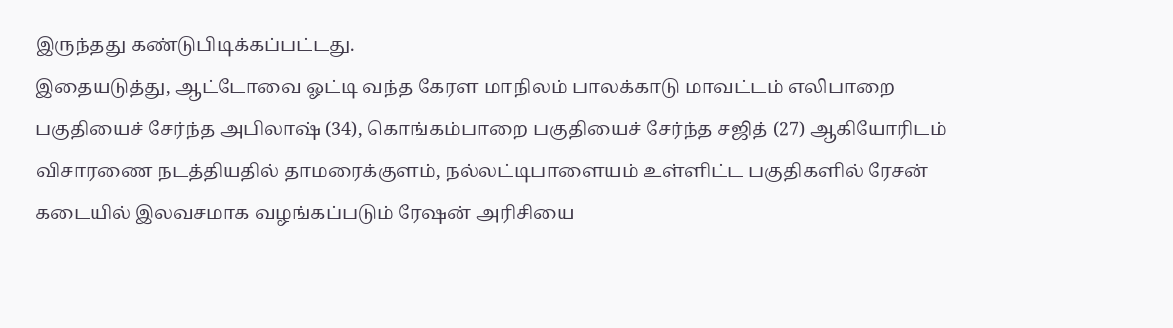இருந்தது கண்டுபிடிக்கப்பட்டது.
இதையடுத்து, ஆட்டோவை ஓட்டி வந்த கேரள மாநிலம் பாலக்காடு மாவட்டம் எலிபாறை பகுதியைச் சேர்ந்த அபிலாஷ் (34), கொங்கம்பாறை பகுதியைச் சேர்ந்த சஜித் (27) ஆகியோரிடம் விசாரணை நடத்தியதில் தாமரைக்குளம், நல்லட்டிபாளையம் உள்ளிட்ட பகுதிகளில் ரேசன் கடையில் இலவசமாக வழங்கப்படும் ரேஷன் அரிசியை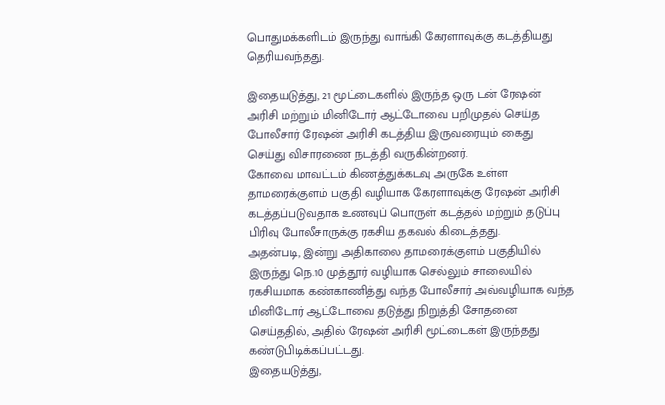பொதுமக்களிடம் இருந்து வாங்கி கேரளாவுக்கு கடத்தியது தெரியவந்தது.

இதையடுத்து, 21 மூட்டைகளில் இருந்த ஒரு டன் ரேஷன் அரிசி மற்றும் மினிடோர் ஆட்டோவை பறிமுதல் செய்த போலீசார் ரேஷன் அரிசி கடத்திய இருவரையும் கைது செய்து விசாரணை நடத்தி வருகின்றனர்.
கோவை மாவட்டம் கிணத்துக்கடவு அருகே உள்ள தாமரைக்குளம் பகுதி வழியாக கேரளாவுக்கு ரேஷன் அரிசி கடத்தப்படுவதாக உணவுப் பொருள் கடத்தல் மற்றும் தடுப்பு பிரிவு போலீசாருக்கு ரகசிய தகவல் கிடைத்தது.
அதன்படி, இன்று அதிகாலை தாமரைக்குளம் பகுதியில் இருந்து நெ.10 முத்தூர் வழியாக செல்லும் சாலையில் ரகசியமாக கண்காணித்து வந்த போலீசார் அவ்வழியாக வந்த மினிடோர் ஆட்டோவை தடுத்து நிறுத்தி சோதனை செய்ததில், அதில் ரேஷன் அரிசி மூட்டைகள் இருந்தது கண்டுபிடிக்கப்பட்டது.
இதையடுத்து,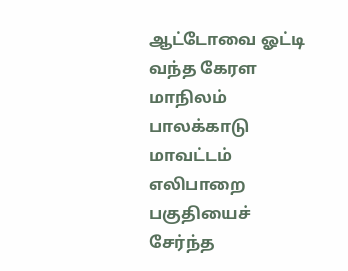ஆட்டோவை ஓட்டி வந்த கேரள மாநிலம் பாலக்காடு மாவட்டம் எலிபாறை பகுதியைச் சேர்ந்த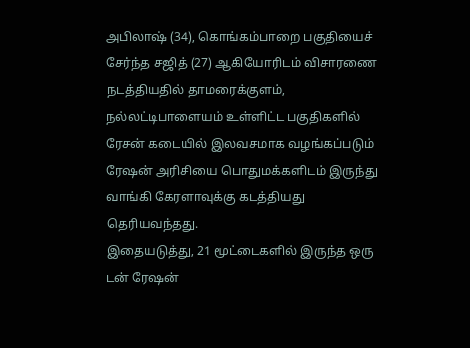அபிலாஷ் (34), கொங்கம்பாறை பகுதியைச் சேர்ந்த சஜித் (27) ஆகியோரிடம் விசாரணை நடத்தியதில் தாமரைக்குளம், நல்லட்டிபாளையம் உள்ளிட்ட பகுதிகளில் ரேசன் கடையில் இலவசமாக வழங்கப்படும் ரேஷன் அரிசியை பொதுமக்களிடம் இருந்து வாங்கி கேரளாவுக்கு கடத்தியது தெரியவந்தது.
இதையடுத்து, 21 மூட்டைகளில் இருந்த ஒரு டன் ரேஷன்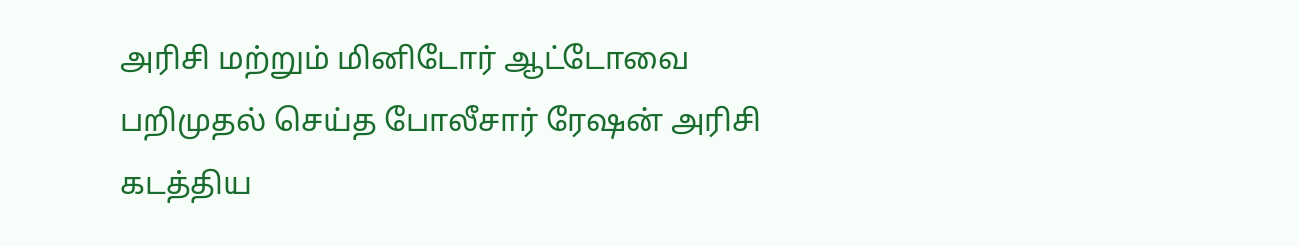அரிசி மற்றும் மினிடோர் ஆட்டோவை பறிமுதல் செய்த போலீசார் ரேஷன் அரிசி கடத்திய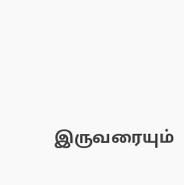இருவரையும்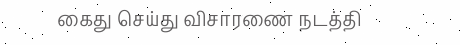கைது செய்து விசாரணை நடத்தி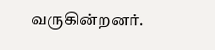வருகின்றனர்.